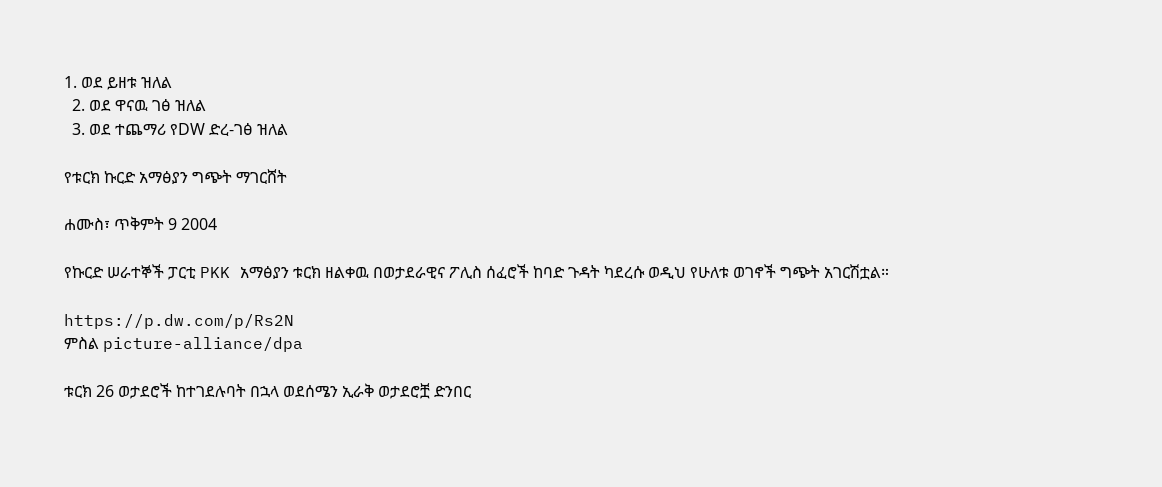1. ወደ ይዘቱ ዝለል
  2. ወደ ዋናዉ ገፅ ዝለል
  3. ወደ ተጨማሪ የDW ድረ-ገፅ ዝለል

የቱርክ ኩርድ አማፅያን ግጭት ማገርሸት

ሐሙስ፣ ጥቅምት 9 2004

የኩርድ ሠራተኞች ፓርቲ PKK አማፅያን ቱርክ ዘልቀዉ በወታደራዊና ፖሊስ ሰፈሮች ከባድ ጉዳት ካደረሱ ወዲህ የሁለቱ ወገኖች ግጭት አገርሽቷል።

https://p.dw.com/p/Rs2N
ምስል picture-alliance/dpa

ቱርክ 26 ወታደሮች ከተገደሉባት በኋላ ወደሰሜን ኢራቅ ወታደሮቿ ድንበር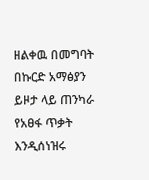ዘልቀዉ በመግባት በኩርድ አማፅያን ይዞታ ላይ ጠንካራ የአፀፋ ጥቃት እንዲሰነዝሩ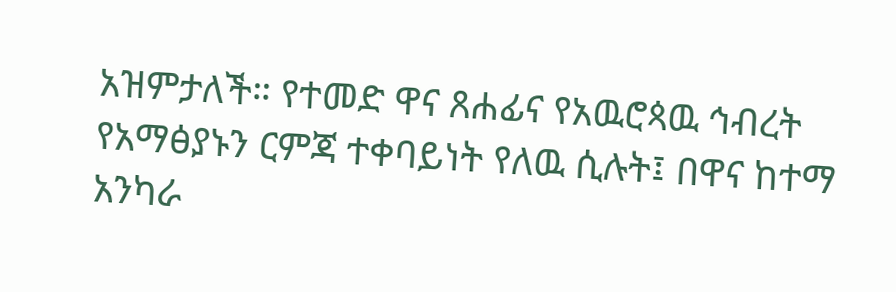አዝምታለች። የተመድ ዋና ጸሐፊና የአዉሮጳዉ ኅብረት የአማፅያኑን ርምጃ ተቀባይነት የለዉ ሲሉት፤ በዋና ከተማ አንካራ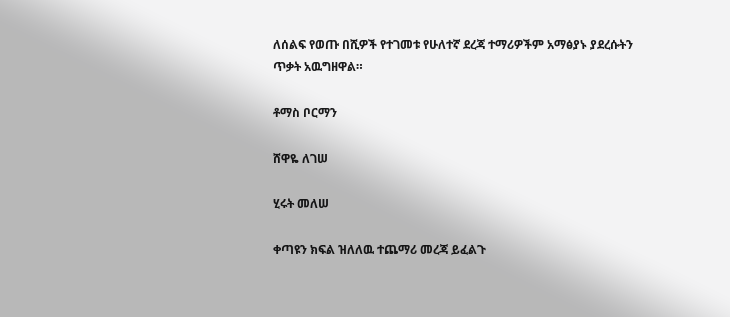ለሰልፍ የወጡ በሺዎች የተገመቱ የሁለተኛ ደረጃ ተማሪዎችም አማፅያኑ ያደረሱትን ጥቃት አዉግዘዋል።

ቶማስ ቦርማን

ሸዋዬ ለገሠ

ሂሩት መለሠ

ቀጣዩን ክፍል ዝለለዉ ተጨማሪ መረጃ ይፈልጉ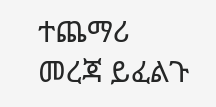ተጨማሪ መረጃ ይፈልጉ